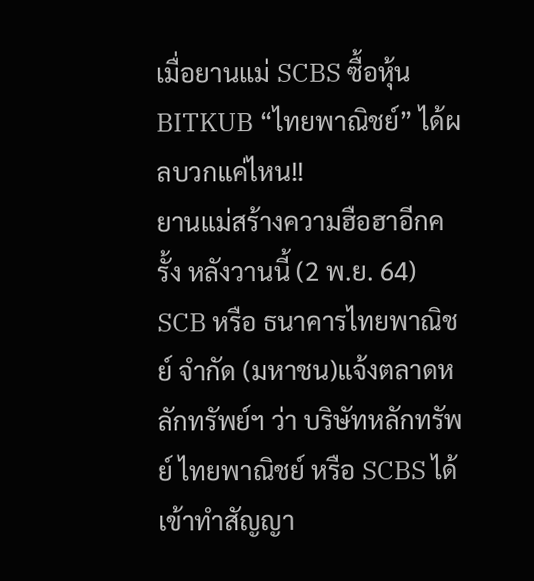เมื่อยานแม่ SCBS ซื้อหุ้น BITKUB “ไทยพาณิชย์” ได้ผลบวกแค่ไหน!!
ยานแม่สร้างความฮือฮาอีกครั้ง หลังวานนี้ (2 พ.ย. 64) SCB หรือ ธนาคารไทยพาณิชย์ จำกัด (มหาชน)แจ้งตลาดหลักทรัพย์ฯ ว่า บริษัทหลักทรัพย์ ไทยพาณิชย์ หรือ SCBS ได้เข้าทำสัญญา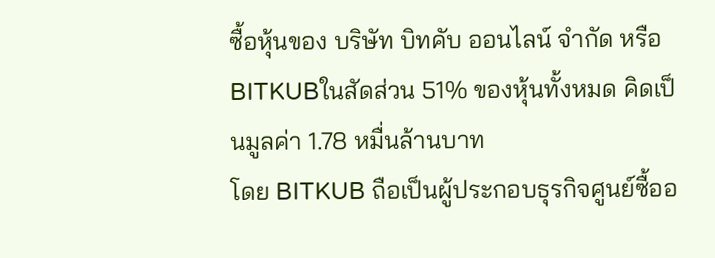ซื้อหุ้นของ บริษัท บิทคับ ออนไลน์ จำกัด หรือ BITKUBในสัดส่วน 51% ของหุ้นทั้งหมด คิดเป็นมูลค่า 1.78 หมื่นล้านบาท
โดย BITKUB ถือเป็นผู้ประกอบธุรกิจศูนย์ซื้ออ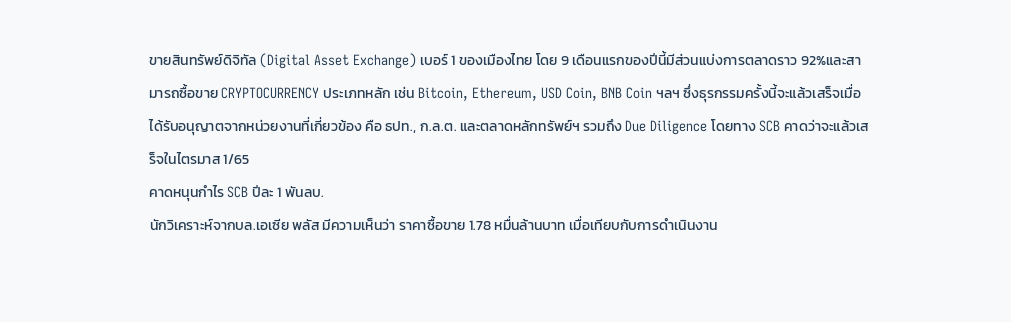ขายสินทรัพย์ดิจิทัล (Digital Asset Exchange) เบอร์ 1 ของเมืองไทย โดย 9 เดือนแรกของปีนี้มีส่วนแบ่งการตลาดราว 92%และสามารถซื้อขาย CRYPTOCURRENCY ประเภทหลัก เช่น Bitcoin, Ethereum, USD Coin, BNB Coin ฯลฯ ซึ่งธุรกรรมครั้งนี้จะแล้วเสร็จเมื่อได้รับอนุญาตจากหน่วยงานที่เกี่ยวข้อง คือ ธปท., ก.ล.ต. และตลาดหลักทรัพย์ฯ รวมถึง Due Diligence โดยทาง SCB คาดว่าจะแล้วเสร็จในไตรมาส 1/65
คาดหนุนกำไร SCB ปีละ 1 พันลบ.
นักวิเคราะห์จากบล.เอเซีย พลัส มีความเห็นว่า ราคาซื้อขาย 1.78 หมื่นล้านบาท เมื่อเทียบกับการดำเนินงาน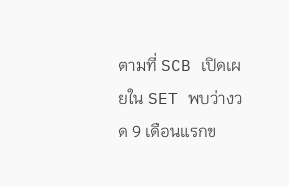ตามที่ SCB เปิดเผยใน SET พบว่างวด 9 เดือนแรกข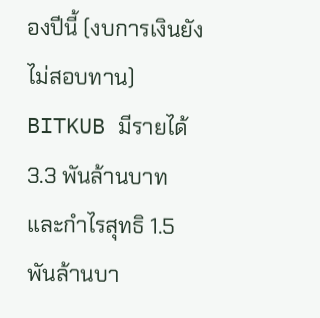องปีนี้ (งบการเงินยังไม่สอบทาน) BITKUB มีรายได้ 3.3 พันล้านบาท และกำไรสุทธิ 1.5 พันล้านบา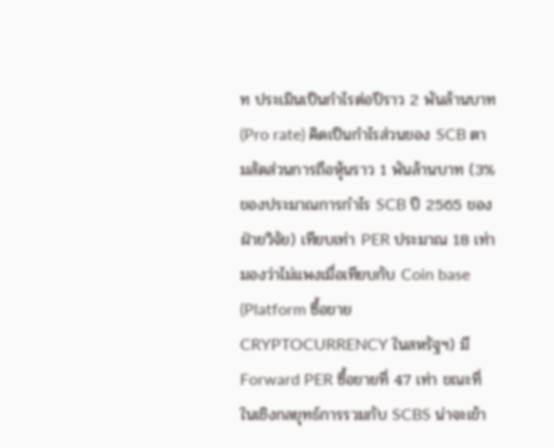ท ประเมินเป็นกำไรต่อปีราว 2 พันล้านบาท (Pro rate) คิดเป็นกำไรส่วนของ SCB ตามสัดส่วนการถือหุ้นราว 1 พันล้านบาท (3% ของประมาณการกำไร SCB ปี 2565 ของฝ่ายวิจัย) เทียบเท่า PER ประมาณ 18 เท่า มองว่าไม่แพงเมื่อเทียบกับ Coin base (Platform ซื้อขาย CRYPTOCURRENCY ในสหรัฐฯ) มี Forward PER ซื้อขายที่ 47 เท่า ขณะที่ในเชิงกลยุทธ์การรวมกับ SCBS น่าจะเข้า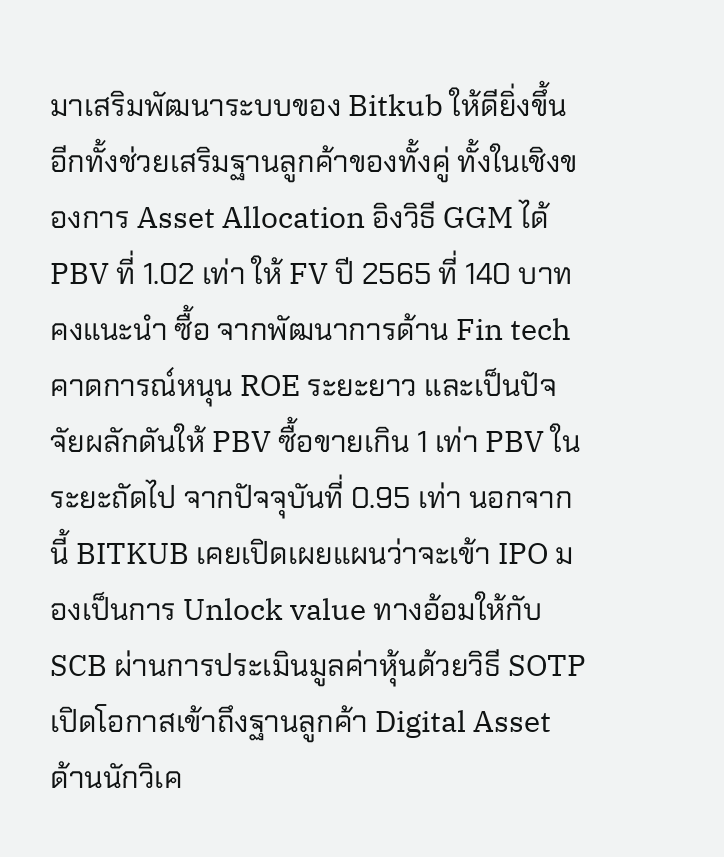มาเสริมพัฒนาระบบของ Bitkub ให้ดียิ่งขึ้น อีกทั้งช่วยเสริมฐานลูกค้าของทั้งคู่ ทั้งในเชิงของการ Asset Allocation อิงวิธี GGM ได้ PBV ที่ 1.02 เท่า ให้ FV ปี 2565 ที่ 140 บาท คงแนะนำ ซื้อ จากพัฒนาการด้าน Fin tech คาดการณ์หนุน ROE ระยะยาว และเป็นปัจจัยผลักดันให้ PBV ซื้อขายเกิน 1 เท่า PBV ในระยะถัดไป จากปัจจุบันที่ 0.95 เท่า นอกจากนี้ BITKUB เคยเปิดเผยแผนว่าจะเข้า IPO มองเป็นการ Unlock value ทางอ้อมให้กับ SCB ผ่านการประเมินมูลค่าหุ้นด้วยวิธี SOTP
เปิดโอกาสเข้าถึงฐานลูกค้า Digital Asset
ด้านนักวิเค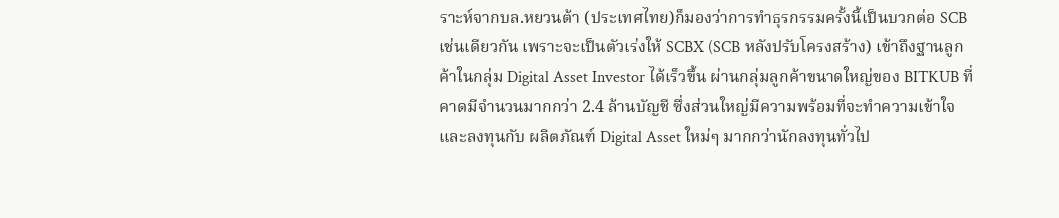ราะห์จากบล.หยวนต้า (ประเทศไทย)ก็มองว่าการทำธุรกรรมครั้งนี้เป็นบวกต่อ SCB เช่นเดียวกัน เพราะจะเป็นตัวเร่งให้ SCBX (SCB หลังปรับโครงสร้าง) เข้าถึงฐานลูกค้าในกลุ่ม Digital Asset Investor ได้เร็วขึ้น ผ่านกลุ่มลูกค้าขนาดใหญ่ของ BITKUB ที่คาดมีจำนวนมากกว่า 2.4 ล้านบัญชี ซึ่งส่วนใหญ่มีความพร้อมที่จะทำความเข้าใจและลงทุนกับ ผลิตภัณฑ์ Digital Asset ใหม่ๆ มากกว่านักลงทุนทั่วไป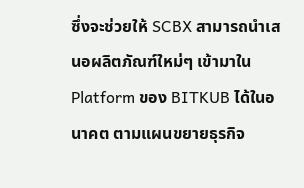ซึ่งจะช่วยให้ SCBX สามารถนำเสนอผลิตภัณฑ์ใหม่ๆ เข้ามาใน Platform ของ BITKUB ได้ในอนาคต ตามแผนขยายธุรกิจ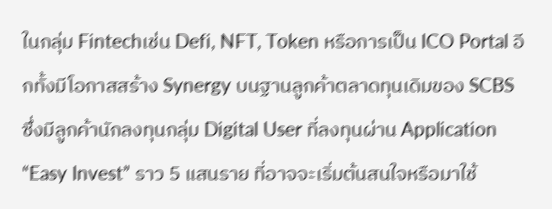ในกลุ่ม Fintechเช่น Defi, NFT, Token หรือการเป็น ICO Portal อีกทั้งมีโอกาสสร้าง Synergy บนฐานลูกค้าตลาดทุนเดิมของ SCBS ซึ่งมีลูกค้านักลงทุนกลุ่ม Digital User ที่ลงทุนผ่าน Application “Easy Invest” ราว 5 แสนราย ที่อาจจะเริ่มต้นสนใจหรือมาใช้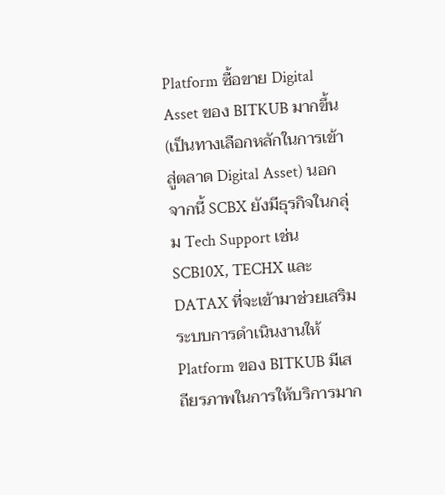Platform ซื้อขาย Digital Asset ของ BITKUB มากขึ้น (เป็นทางเลือกหลักในการเข้าสู่ตลาด Digital Asset) นอกจากนี้ SCBX ยังมีธุรกิจในกลุ่ม Tech Support เช่น SCB10X, TECHX และ DATAX ที่จะเข้ามาช่วยเสริมระบบการดำเนินงานให้ Platform ของ BITKUB มีเสถียรภาพในการให้บริการมาก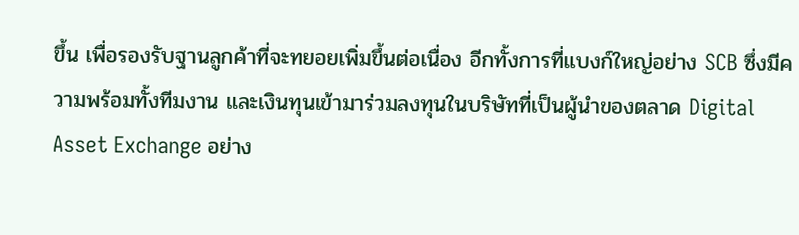ขึ้น เพื่อรองรับฐานลูกค้าที่จะทยอยเพิ่มขึ้นต่อเนื่อง อีกทั้งการที่แบงก์ใหญ่อย่าง SCB ซึ่งมีความพร้อมทั้งทีมงาน และเงินทุนเข้ามาร่วมลงทุนในบริษัทที่เป็นผู้นำของตลาด Digital Asset Exchange อย่าง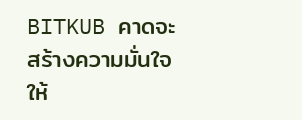BITKUB คาดจะสร้างความมั่นใจให้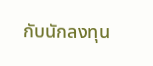กับนักลงทุน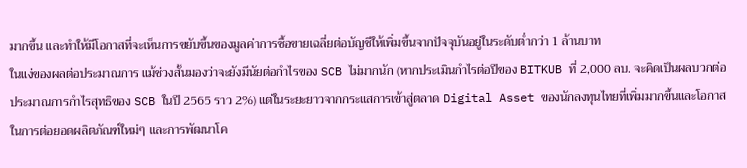มากขึ้น และทำให้มีโอกาสที่จะเห็นการขยับขึ้นของมูลค่าการซื้อขายเฉลี่ยต่อบัญชีให้เพิ่มขึ้นจากปัจจุบันอยู่ในระดับต่ำกว่า 1 ล้านบาท
ในแง่ของผลต่อประมาณการ แม้ช่วงสั้นมองว่าจะยังมีนัยต่อกำไรของ SCB ไม่มากนัก (หากประเมินกำไรต่อปีของ BITKUB ที่ 2,000 ลบ. จะคิดเป็นผลบวกต่อประมาณการกำไรสุทธิของ SCB ในปี 2565 ราว 2%) แต่ในระยะยาวจากกระแสการเข้าสู่ตลาด Digital Asset ของนักลงทุนไทยที่เพิ่มมากขึ้นและโอกาสในการต่อยอดผลิตภัณฑ์ใหม่ๆ และการพัฒนาโค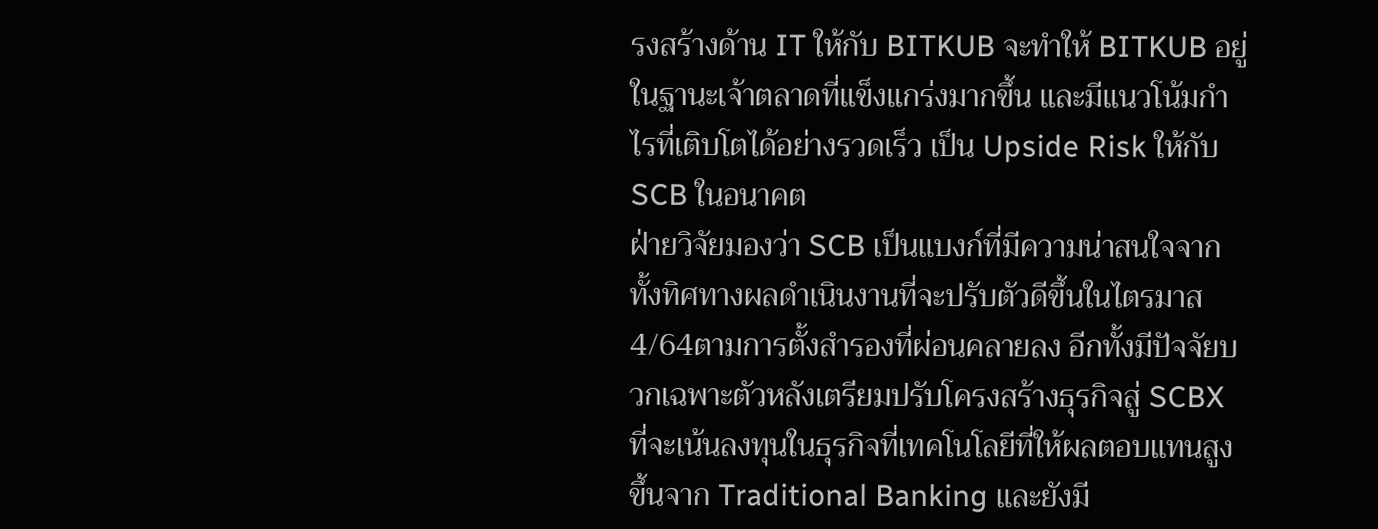รงสร้างด้าน IT ให้กับ BITKUB จะทำให้ BITKUB อยู่ในฐานะเจ้าตลาดที่แข็งแกร่งมากขึ้น และมีแนวโน้มกำไรที่เติบโตได้อย่างรวดเร็ว เป็น Upside Risk ให้กับ SCB ในอนาคต
ฝ่ายวิจัยมองว่า SCB เป็นแบงก์ที่มีความน่าสนใจจากทั้งทิศทางผลดำเนินงานที่จะปรับตัวดีขึ้นในไตรมาส 4/64ตามการตั้งสำรองที่ผ่อนคลายลง อีกทั้งมีปัจจัยบวกเฉพาะตัวหลังเตรียมปรับโครงสร้างธุรกิจสู่ SCBX ที่จะเน้นลงทุนในธุรกิจที่เทคโนโลยีที่ให้ผลตอบแทนสูงขึ้นจาก Traditional Banking และยังมี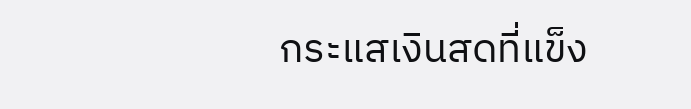กระแสเงินสดที่แข็ง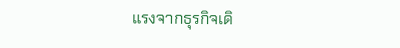แรงจากธุรกิจเดิ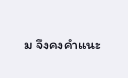ม จึงคงคำแนะ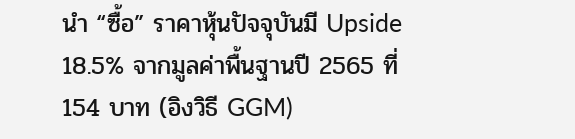นำ “ซื้อ” ราคาหุ้นปัจจุบันมี Upside 18.5% จากมูลค่าพื้นฐานปี 2565 ที่ 154 บาท (อิงวิธี GGM)